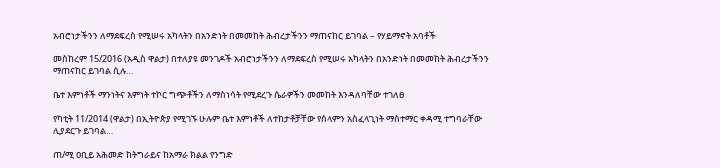አብሮነታችንን ለማደፍረስ የሚሠሩ አካላትን በአንድነት በመመከት ሕብረታችንን ማጠናከር ይገባል – የሃይማኖት አባቶች

መስከረም 15/2016 (አዲስ ዋልታ) በተለያዩ መንገዶች አብሮነታችንን ለማደፍረስ የሚሠሩ አካላትን በአንድነት በመመከት ሕብረታችንን ማጠናከር ይገባል ሲሉ…

ቤተ እምነቶች ማንነትና እምነት ተኮር ግጭቶችን ለማስነሳት የሚደረጉ ሴራዎችን መመከት እንዳለባቸው ተገለፀ

የካቲት 11/2014 (ዋልታ) በኢትዮጵያ የሚገኙ ሁሉም ቤተ እምነቶች ለተከታቶቻቸው የሰላምን አስፈላጊነት ማስተማር ቀዳሚ ተግባራቸው ሊያደርጉ ይገባል…

ጠ/ሚ ዐቢይ አሕመድ ከትግራይና ከአማራ ክልል የንግድ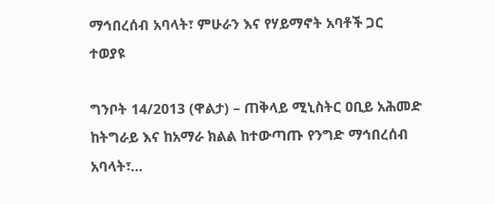ማኅበረሰብ አባላት፣ ምሁራን እና የሃይማኖት አባቶች ጋር ተወያዩ

ግንቦት 14/2013 (ዋልታ) – ጠቅላይ ሚኒስትር ዐቢይ አሕመድ ከትግራይ እና ከአማራ ክልል ከተውጣጡ የንግድ ማኅበረሰብ አባላት፣…